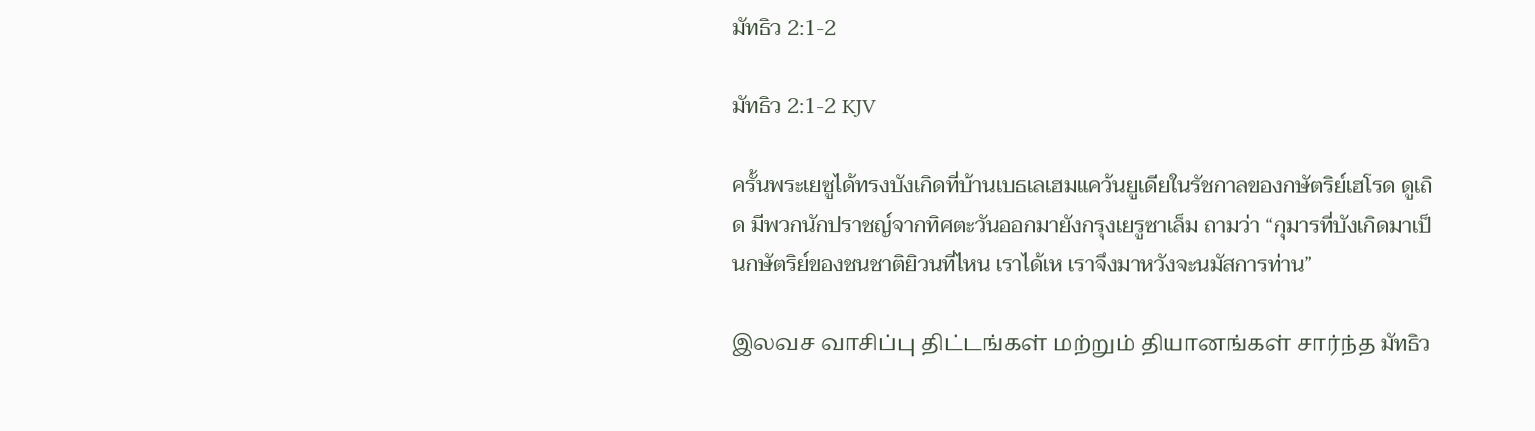มัทธิว 2:1-2

มัทธิว 2:1-2 KJV

ครั้นพระเยซูได้ทรงบังเกิดที่บ้านเบธเลเฮมแคว้นยูเดียในรัชกาลของกษัตริย์เฮโรด ดูเถิด มีพวกนักปราชญ์จากทิศตะวันออกมายังกรุงเยรูซาเล็ม ถามว่า “กุมารที่บังเกิดมาเป็นกษัตริย์ของชนชาติยิวนที่ไหน เราได้เห เราจึงมาหวังจะนมัสการท่าน”

இலவச வாசிப்பு திட்டங்கள் மற்றும் தியானங்கள் சார்ந்த มัทธิว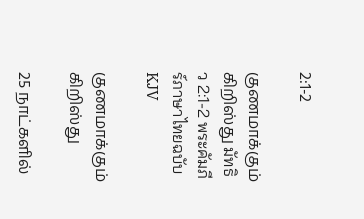2:1-2

குணமாக்கும் கிறிஸ்து มัทธิว 2:1-2 พระคัมภีร์ภาษาไทยฉบับ KJV

குணமாக்கும் கிறிஸ்து

25 நாட்களில்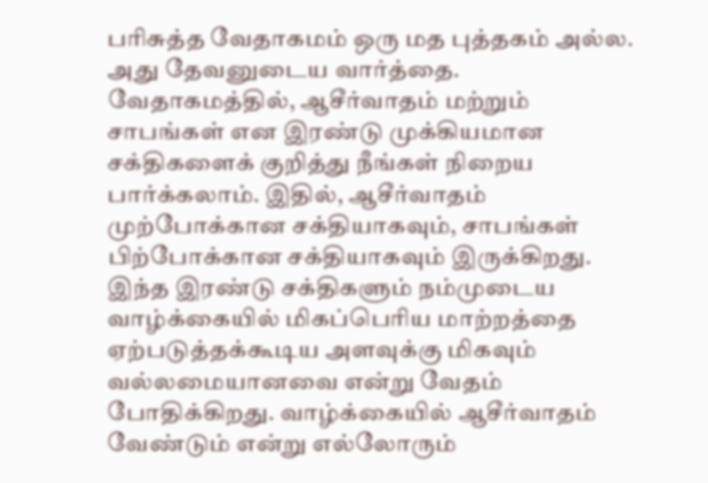பரிசுத்த வேதாகமம் ஒரு மத புத்தகம் அல்ல. அது தேவனுடைய வார்த்தை. வேதாகமத்தில், ஆசீர்வாதம் மற்றும் சாபங்கள் என இரண்டு முக்கியமான சக்திகளைக் குறித்து நீங்கள் நிறைய பார்க்கலாம். இதில், ஆசீர்வாதம் முற்போக்கான சக்தியாகவும், சாபங்கள் பிற்போக்கான சக்தியாகவும் இருக்கிறது. இந்த இரண்டு சக்திகளும் நம்முடைய வாழ்க்கையில் மிகப்பெரிய மாற்றத்தை ஏற்படுத்தக்கூடிய அளவுக்கு மிகவும் வல்லமையானவை என்று வேதம் போதிக்கிறது. வாழ்க்கையில் ஆசீர்வாதம் வேண்டும் என்று எல்லோரும்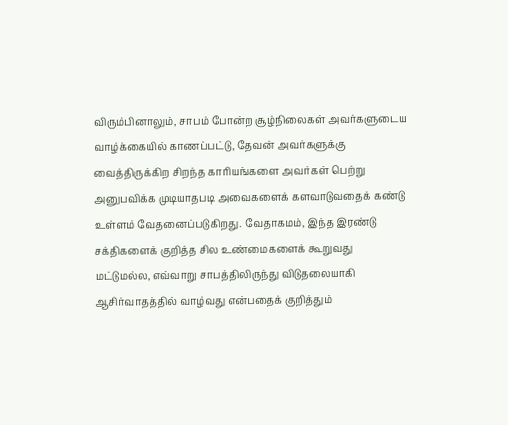விரும்பினாலும், சாபம் போன்ற சூழ்நிலைகள் அவர்களுடைய வாழ்க்கையில் காணப்பட்டு, தேவன் அவர்களுக்கு வைத்திருக்கிற சிறந்த காரியங்களை அவர்கள் பெற்று அனுபவிக்க முடியாதபடி அவைகளைக் களவாடுவதைக் கண்டு உள்ளம் வேதனைப்படுகிறது. வேதாகமம், இந்த இரண்டு சக்திகளைக் குறித்த சில உண்மைகளைக் கூறுவது மட்டுமல்ல, எவ்வாறு சாபத்திலிருந்து விடுதலையாகி ஆசிர்வாதத்தில் வாழ்வது என்பதைக் குறித்தும்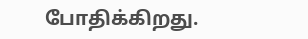போதிக்கிறது.